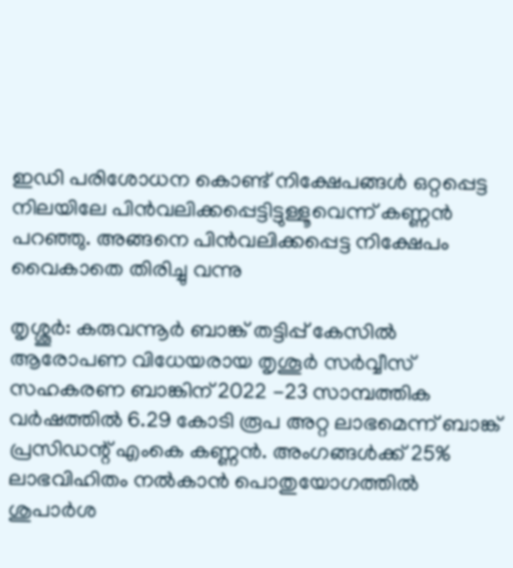ഇഡി പരിശോധന കൊണ്ട് നിക്ഷേപങ്ങൾ ഒറ്റപ്പെട്ട നിലയിലേ പിൻവലിക്കപ്പെട്ടിട്ടുള്ളൂവെന്ന് കണ്ണൻ പറഞ്ഞു. അങ്ങനെ പിൻവലിക്കപ്പെട്ട നിക്ഷേപം വൈകാതെ തിരിച്ചു വന്നു

തൃശ്ശൂർ: കരുവന്നൂർ ബാങ്ക് തട്ടിപ്പ് കേസിൽ ആരോപണ വിധേയരായ തൃശൂർ സർവ്വീസ് സഹകരണ ബാങ്കിന് 2022 -23 സാമ്പത്തിക വർഷത്തിൽ 6.29 കോടി രൂപ അറ്റ ലാഭമെന്ന് ബാങ്ക് പ്രസിഡന്റ് എംകെ കണ്ണൻ. അംഗങ്ങൾക്ക് 25% ലാഭവിഹിതം നൽകാൻ പൊതുയോഗത്തിൽ ശുപാർശ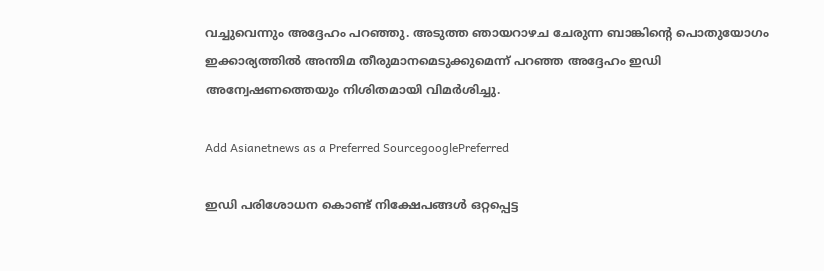വച്ചുവെന്നും അദ്ദേഹം പറഞ്ഞു. അടുത്ത ഞായറാഴച ചേരുന്ന ബാങ്കിന്റെ പൊതുയോഗം ഇക്കാര്യത്തിൽ അന്തിമ തീരുമാനമെടുക്കുമെന്ന് പറഞ്ഞ അദ്ദേഹം ഇഡി അന്വേഷണത്തെയും നിശിതമായി വിമർശിച്ചു.

Add Asianetnews as a Preferred SourcegooglePreferred

ഇഡി പരിശോധന കൊണ്ട് നിക്ഷേപങ്ങൾ ഒറ്റപ്പെട്ട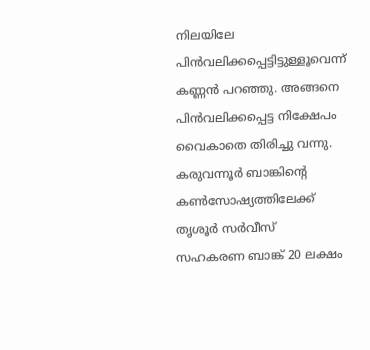നിലയിലേ പിൻവലിക്കപ്പെട്ടിട്ടുള്ളൂവെന്ന് കണ്ണൻ പറഞ്ഞു. അങ്ങനെ പിൻവലിക്കപ്പെട്ട നിക്ഷേപം വൈകാതെ തിരിച്ചു വന്നു. കരുവന്നൂർ ബാങ്കിന്റെ കൺസോഷ്യത്തിലേക്ക് തൃശൂർ സർവീസ് സഹകരണ ബാങ്ക് 20 ലക്ഷം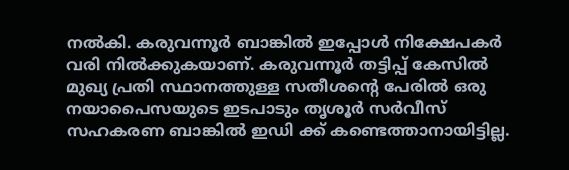നൽകി. കരുവന്നൂർ ബാങ്കിൽ ഇപ്പോൾ നിക്ഷേപകർ വരി നിൽക്കുകയാണ്. കരുവന്നൂർ തട്ടിപ്പ് കേസിൽ മുഖ്യ പ്രതി സ്ഥാനത്തുള്ള സതീശന്റെ പേരിൽ ഒരു നയാപൈസയുടെ ഇടപാടും തൃശൂർ സർവീസ് സഹകരണ ബാങ്കിൽ ഇഡി ക്ക് കണ്ടെത്താനായിട്ടില്ല.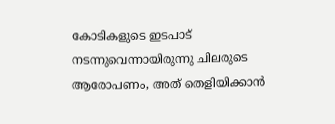കോടികളുടെ ഇടപാട് നടന്നുവെന്നായിരുന്നു ചിലരുടെ ആരോപണം, അത് തെളിയിക്കാൻ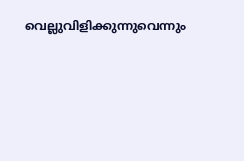വെല്ലുവിളിക്കുന്നുവെന്നും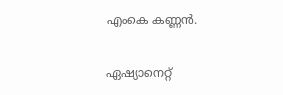എംകെ കണ്ണൻ.

ഏഷ്യാനെറ്റ്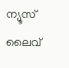ന്യൂസ് ലൈവ്